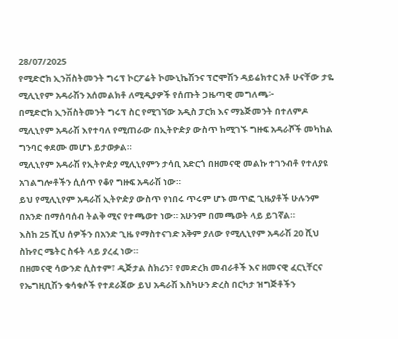28/07/2025
የሚድሮክ ኢንቨስትመንት ግሩፕ ኮርፖሬት ኮሙኒኬሽንና ፕሮሞሽን ዳይሬክተር አቶ ሁናቸው ታዬ ሚሊኒየም አዳራሽን አሰመልክቶ ለሚዲያዎች የሰጡት ጋዜጣዊ መግለጫ፦
በሚድሮክ ኢንቨስትመንት ግሩፕ ስር የሚገኘው አዲስ ፓርክ እና ማኔጅመንት በተለምዶ ሚሊኒየም አዳራሽ እየተባለ የሚጠራው በኢትዮዽያ ውስጥ ከሚገኙ ግዙፍ አዳራሾች መካከል ግንባር ቀደሙ መሆኑ ይታወቃል።
ሚሊኒየም አዳራሽ የኢትዮዽያ ሚሊኒየምን ታሳቢ አድርጎ በዘመናዊ መልኩ ተገንብቶ የተለያዩ አገልግሎቶችን ሲሰጥ የቆየ ግዙፍ አዳራሽ ነው።
ይህ የሚሊኒየም አዳራሽ ኢትዮዽያ ውስጥ የነበሩ ጥሩም ሆኑ መጥፎ ጊዜያቶች ሁሉንም በአንድ በማሰባሰብ ትልቅ ሚና የተጫወተ ነው። አሁንም በመጫወት ላይ ይገኛል።
እስከ 25 ሺህ ሰዎችን በአንድ ጊዜ የማስተናገድ አቅም ያለው የሚሊኒየም አዳራሽ 20 ሺህ ስኩየር ሜትር ስፋት ላይ ያረፈ ነው።
በዘመናዊ ሳውንድ ሲስተም፣ ዲጅታል ስክሪን፣ የመድረክ መብራቶች እና ዘመናዊ ፈርኒቸርና የኤግዚቢሽን ቁሳቁሶች የተደራጀው ይህ አዳራሽ እስካሁን ድረስ በርካታ ዝግጅቶችን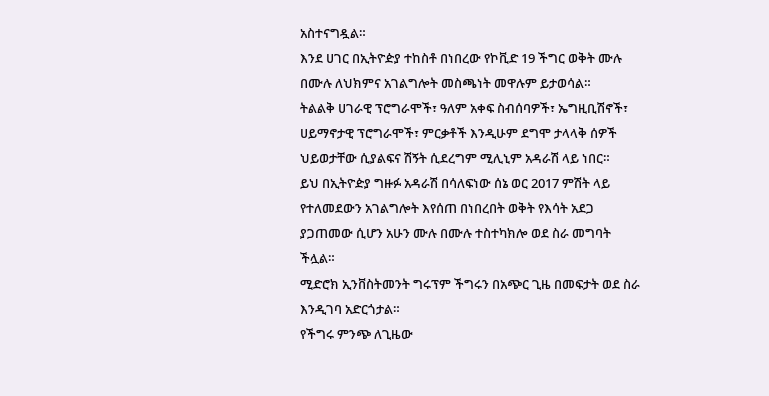አስተናግዷል።
እንደ ሀገር በኢትዮዽያ ተከስቶ በነበረው የኮቪድ 19 ችግር ወቅት ሙሉ በሙሉ ለህክምና አገልግሎት መስጫነት መዋሉም ይታወሳል።
ትልልቅ ሀገራዊ ፕሮግራሞች፣ ዓለም አቀፍ ስብሰባዎች፣ ኤግዚቢሽኖች፣ ሀይማኖታዊ ፕሮግራሞች፣ ምርቃቶች እንዲሁም ደግሞ ታላላቅ ሰዎች ህይወታቸው ሲያልፍና ሽኝት ሲደረግም ሚሊኒም አዳራሽ ላይ ነበር።
ይህ በኢትዮዽያ ግዙፉ አዳራሽ በሳለፍነው ሰኔ ወር 2017 ምሽት ላይ የተለመደውን አገልግሎት እየሰጠ በነበረበት ወቅት የእሳት አደጋ ያጋጠመው ሲሆን አሁን ሙሉ በሙሉ ተስተካክሎ ወደ ስራ መግባት ችሏል።
ሚድሮክ ኢንቨስትመንት ግሩፕም ችግሩን በአጭር ጊዜ በመፍታት ወደ ስራ እንዲገባ አድርጎታል።
የችግሩ ምንጭ ለጊዜው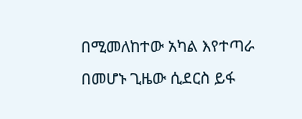በሚመለከተው አካል እየተጣራ በመሆኑ ጊዜው ሲደርስ ይፋ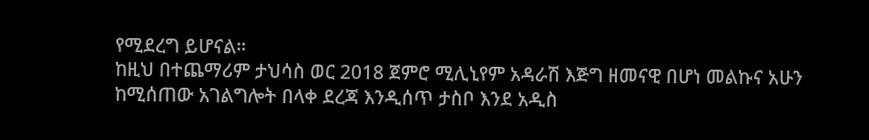የሚደረግ ይሆናል።
ከዚህ በተጨማሪም ታህሳስ ወር 2018 ጀምሮ ሚሊኒየም አዳራሽ እጅግ ዘመናዊ በሆነ መልኩና አሁን ከሚሰጠው አገልግሎት በላቀ ደረጃ እንዲሰጥ ታስቦ እንደ አዲስ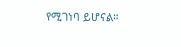የሚገነባ ይሆናል።